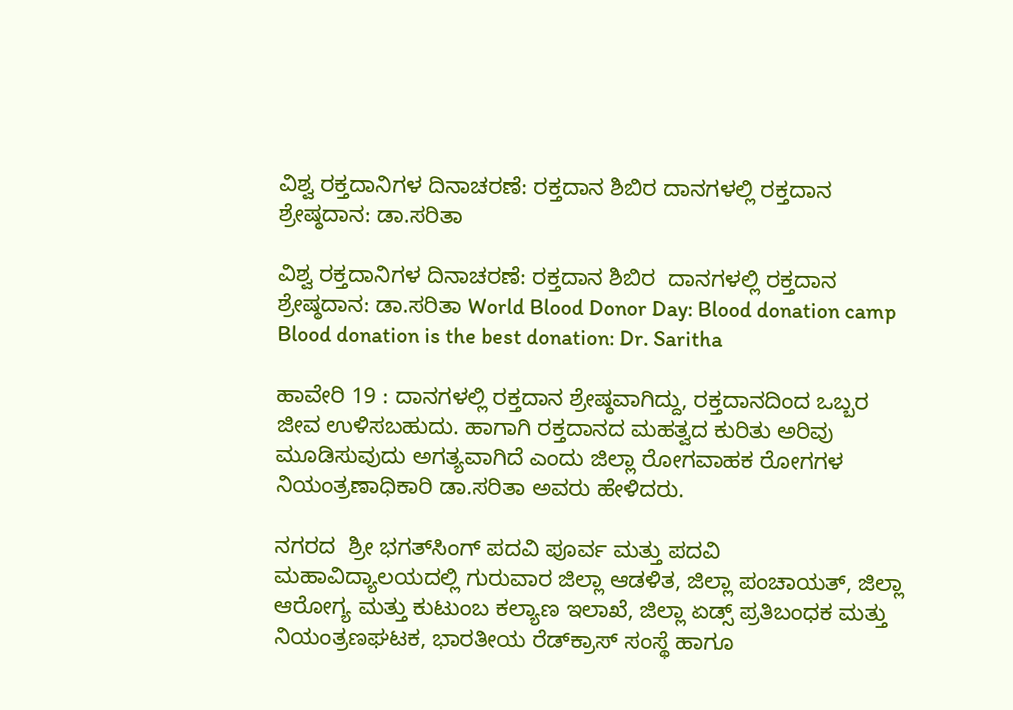ವಿಶ್ವ ರಕ್ತದಾನಿಗಳ ದಿನಾಚರಣೆ: ರಕ್ತದಾನ ಶಿಬಿರ ದಾನಗಳಲ್ಲಿ ರಕ್ತದಾನ ಶ್ರೇಷ್ಠದಾನ: ಡಾ.ಸರಿತಾ

ವಿಶ್ವ ರಕ್ತದಾನಿಗಳ ದಿನಾಚರಣೆ: ರಕ್ತದಾನ ಶಿಬಿರ  ದಾನಗಳಲ್ಲಿ ರಕ್ತದಾನ ಶ್ರೇಷ್ಠದಾನ: ಡಾ.ಸರಿತಾ World Blood Donor Day: Blood donation camp Blood donation is the best donation: Dr. Saritha

ಹಾವೇರಿ 19 : ದಾನಗಳಲ್ಲಿ ರಕ್ತದಾನ ಶ್ರೇಷ್ಠವಾಗಿದ್ದು, ರಕ್ತದಾನದಿಂದ ಒಬ್ಬರ ಜೀವ ಉಳಿಸಬಹುದು. ಹಾಗಾಗಿ ರಕ್ತದಾನದ ಮಹತ್ವದ ಕುರಿತು ಅರಿವು ಮೂಡಿಸುವುದು ಅಗತ್ಯವಾಗಿದೆ ಎಂದು ಜಿಲ್ಲಾ ರೋಗವಾಹಕ ರೋಗಗಳ ನಿಯಂತ್ರಣಾಧಿಕಾರಿ ಡಾ.ಸರಿತಾ ಅವರು ಹೇಳಿದರು.

ನಗರದ  ಶ್ರೀ ಭಗತ್‌ಸಿಂಗ್ ಪದವಿ ಪೂರ್ವ ಮತ್ತು ಪದವಿ ಮಹಾವಿದ್ಯಾಲಯದಲ್ಲಿ ಗುರುವಾರ ಜಿಲ್ಲಾ ಆಡಳಿತ, ಜಿಲ್ಲಾ ಪಂಚಾಯತ್, ಜಿಲ್ಲಾ ಆರೋಗ್ಯ ಮತ್ತು ಕುಟುಂಬ ಕಲ್ಯಾಣ ಇಲಾಖೆ, ಜಿಲ್ಲಾ ಏಡ್ಸ್‌ ಪ್ರತಿಬಂಧಕ ಮತ್ತು ನಿಯಂತ್ರಣಘಟಕ, ಭಾರತೀಯ ರೆಡ್‌ಕ್ರಾಸ್ ಸಂಸ್ಥೆ ಹಾಗೂ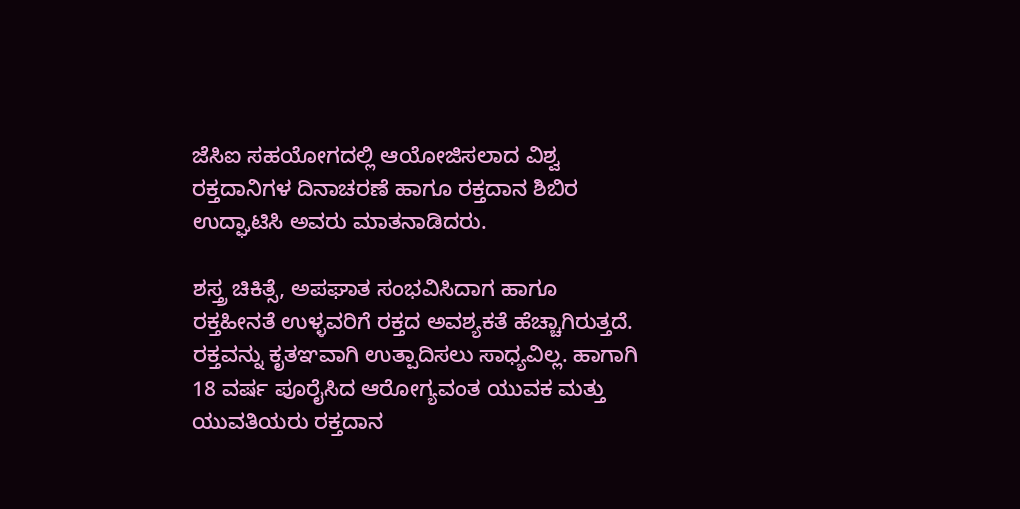ಜೆಸಿಐ ಸಹಯೋಗದಲ್ಲಿ ಆಯೋಜಿಸಲಾದ ವಿಶ್ವ ರಕ್ತದಾನಿಗಳ ದಿನಾಚರಣೆ ಹಾಗೂ ರಕ್ತದಾನ ಶಿಬಿರ ಉದ್ಘಾಟಿಸಿ ಅವರು ಮಾತನಾಡಿದರು.

ಶಸ್ತ್ರ ಚಿಕಿತ್ಸೆ, ಅಪಘಾತ ಸಂಭವಿಸಿದಾಗ ಹಾಗೂ ರಕ್ತಹೀನತೆ ಉಳ್ಳವರಿಗೆ ರಕ್ತದ ಅವಶ್ಯಕತೆ ಹೆಚ್ಚಾಗಿರುತ್ತದೆ. ರಕ್ತವನ್ನು ಕೃತಞವಾಗಿ ಉತ್ಪಾದಿಸಲು ಸಾಧ್ಯವಿಲ್ಲ. ಹಾಗಾಗಿ 18 ವರ್ಷ ಪೂರೈಸಿದ ಆರೋಗ್ಯವಂತ ಯುವಕ ಮತ್ತು ಯುವತಿಯರು ರಕ್ತದಾನ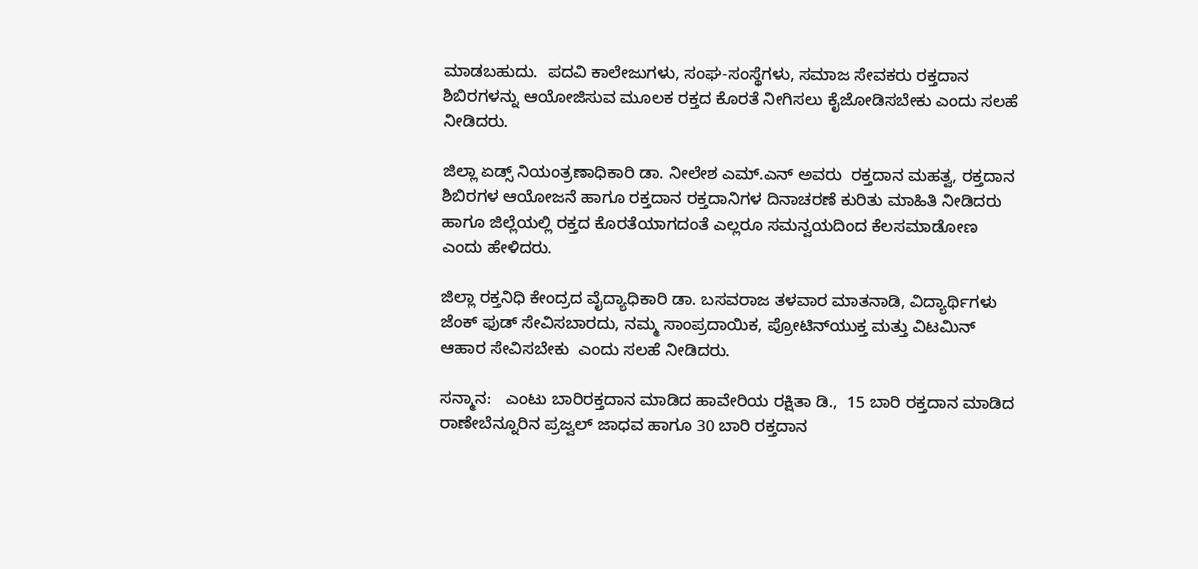ಮಾಡಬಹುದು.  ಪದವಿ ಕಾಲೇಜುಗಳು, ಸಂಘ-ಸಂಸ್ಥೆಗಳು, ಸಮಾಜ ಸೇವಕರು ರಕ್ತದಾನ ಶಿಬಿರಗಳನ್ನು ಆಯೋಜಿಸುವ ಮೂಲಕ ರಕ್ತದ ಕೊರತೆ ನೀಗಿಸಲು ಕೈಜೋಡಿಸಬೇಕು ಎಂದು ಸಲಹೆ ನೀಡಿದರು.

ಜಿಲ್ಲಾ ಏಡ್ಸ್‌ ನಿಯಂತ್ರಣಾಧಿಕಾರಿ ಡಾ. ನೀಲೇಶ ಎಮ್‌.ಎನ್ ಅವರು  ರಕ್ತದಾನ ಮಹತ್ವ, ರಕ್ತದಾನ ಶಿಬಿರಗಳ ಆಯೋಜನೆ ಹಾಗೂ ರಕ್ತದಾನ ರಕ್ತದಾನಿಗಳ ದಿನಾಚರಣೆ ಕುರಿತು ಮಾಹಿತಿ ನೀಡಿದರು ಹಾಗೂ ಜಿಲ್ಲೆಯಲ್ಲಿ ರಕ್ತದ ಕೊರತೆಯಾಗದಂತೆ ಎಲ್ಲರೂ ಸಮನ್ವಯದಿಂದ ಕೆಲಸಮಾಡೋಣ ಎಂದು ಹೇಳಿದರು.

ಜಿಲ್ಲಾ ರಕ್ತನಿಧಿ ಕೇಂದ್ರದ ವೈದ್ಯಾಧಿಕಾರಿ ಡಾ. ಬಸವರಾಜ ತಳವಾರ ಮಾತನಾಡಿ, ವಿದ್ಯಾರ್ಥಿಗಳು ಜೆಂಕ್ ಫುಡ್ ಸೇವಿಸಬಾರದು, ನಮ್ಮ ಸಾಂಪ್ರದಾಯಿಕ, ಪ್ರೋಟಿನ್‌ಯುಕ್ತ ಮತ್ತು ವಿಟಮಿನ್ ಆಹಾರ ಸೇವಿಸಬೇಕು  ಎಂದು ಸಲಹೆ ನೀಡಿದರು.

ಸನ್ಮಾನ:   ಎಂಟು ಬಾರಿರಕ್ತದಾನ ಮಾಡಿದ ಹಾವೇರಿಯ ರಕ್ಷಿತಾ ಡಿ.,  15 ಬಾರಿ ರಕ್ತದಾನ ಮಾಡಿದ ರಾಣೇಬೆನ್ನೂರಿನ ಪ್ರಜ್ವಲ್ ಜಾಧವ ಹಾಗೂ 30 ಬಾರಿ ರಕ್ತದಾನ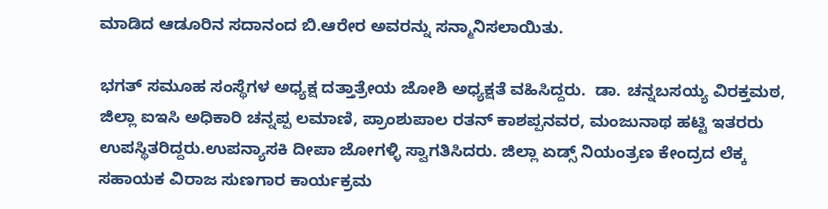ಮಾಡಿದ ಆಡೂರಿನ ಸದಾನಂದ ಬಿ.ಆರೇರ ಅವರನ್ನು ಸನ್ಮಾನಿಸಲಾಯಿತು.

ಭಗತ್ ಸಮೂಹ ಸಂಸ್ಥೆಗಳ ಅಧ್ಯಕ್ಷ ದತ್ತಾತ್ರೇಯ ಜೋಶಿ ಅಧ್ಯಕ್ಷತೆ ವಹಿಸಿದ್ದರು.  ಡಾ. ಚನ್ನಬಸಯ್ಯ ವಿರಕ್ತಮಠ, ಜಿಲ್ಲಾ ಐಇಸಿ ಅಧಿಕಾರಿ ಚನ್ನಪ್ಪ ಲಮಾಣಿ, ಪ್ರಾಂಶುಪಾಲ ರತನ್ ಕಾಶಪ್ಪನವರ, ಮಂಜುನಾಥ ಹಟ್ಟಿ ಇತರರು ಉಪಸ್ಥಿತರಿದ್ದರು.ಉಪನ್ಯಾಸಕಿ ದೀಪಾ ಜೋಗಳ್ಳಿ ಸ್ವಾಗತಿಸಿದರು. ಜಿಲ್ಲಾ ಏಡ್ಸ್‌ ನಿಯಂತ್ರಣ ಕೇಂದ್ರದ ಲೆಕ್ಕ ಸಹಾಯಕ ವಿರಾಜ ಸುಣಗಾರ ಕಾರ್ಯಕ್ರಮ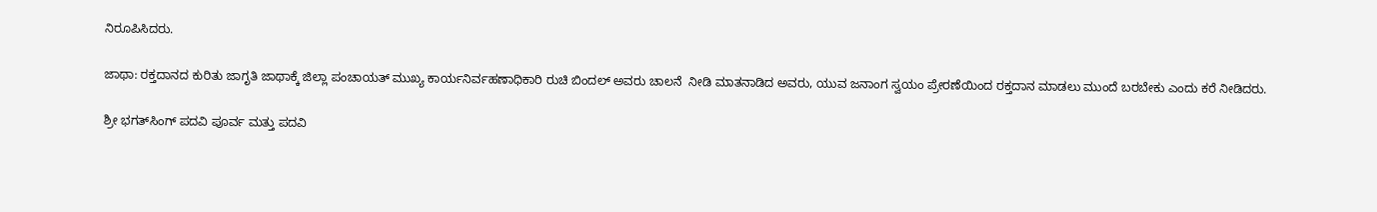ನಿರೂಪಿಸಿದರು.

ಜಾಥಾ: ರಕ್ತದಾನದ ಕುರಿತು ಜಾಗೃತಿ ಜಾಥಾಕ್ಕೆ ಜಿಲ್ಲಾ ಪಂಚಾಯತ್ ಮುಖ್ಯ ಕಾರ್ಯನಿರ್ವಹಣಾಧಿಕಾರಿ ರುಚಿ ಬಿಂದಲ್ ಅವರು ಚಾಲನೆ  ನೀಡಿ ಮಾತನಾಡಿದ ಅವರು, ಯುವ ಜನಾಂಗ ಸ್ವಯಂ ಪ್ರೇರಣೆಯಿಂದ ರಕ್ತದಾನ ಮಾಡಲು ಮುಂದೆ ಬರಬೇಕು ಎಂದು ಕರೆ ನೀಡಿದರು.

ಶ್ರೀ ಭಗತ್‌ಸಿಂಗ್ ಪದವಿ ಪೂರ್ವ ಮತ್ತು ಪದವಿ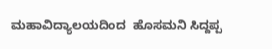ಮಹಾವಿದ್ಯಾಲಯದಿಂದ  ಹೊಸಮನಿ ಸಿದ್ದಪ್ಪ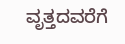ವೃತ್ತದವರೆಗೆ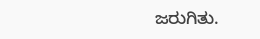ಜರುಗಿತು.